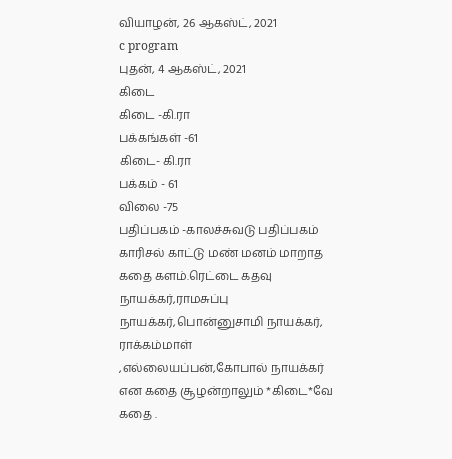வியாழன், 26 ஆகஸ்ட், 2021
c program
புதன், 4 ஆகஸ்ட், 2021
கிடை
கிடை -கி.ரா
பக்கங்கள் -61
கிடை- கி.ரா
பக்கம் - 61
விலை -75
பதிப்பகம் -காலச்சுவடு பதிப்பகம்
காரிசல் காட்டு மண் மனம் மாறாத கதை களம்.ரெட்டை கதவு நாயக்கர்,ராமசுப்பு நாயக்கர்,பொன்னுசாமி நாயக்கர், ராக்கம்மாள் ,எல்லையப்பன்,கோபால் நாயக்கர் என கதை சூழன்றாலும் *கிடை*வே கதை .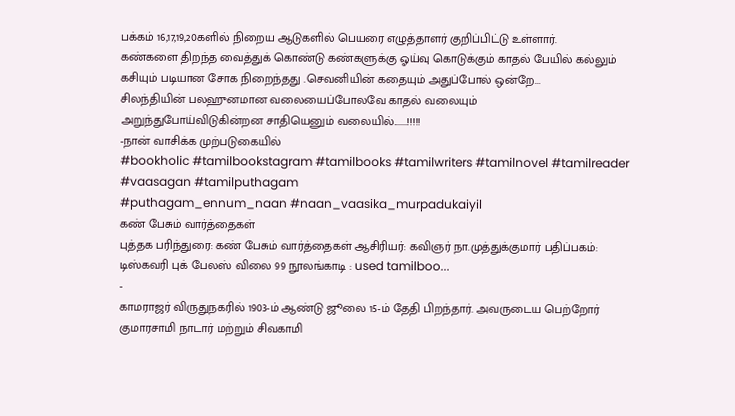பக்கம் 16,17,19,20களில் நிறைய ஆடுகளில் பெயரை எழுத்தாளர் குறிப்பிட்டு உள்ளார்.
கண்களை திறந்த வைத்துக் கொண்டு கண்களுக்கு ஓய்வு கொடுக்கும் காதல் பேயில் கல்லும் கசியும் படியான சோக நிறைந்தது .செவனியின் கதையும் அதுப்போல் ஒன்றே...
சிலந்தியின் பலஹுனமான வலையைப்போலவே காதல் வலையும்
அறுந்துபோய்விடுகின்றன சாதியெனும் வலையில்.......!!!!!
-நான் வாசிக்க முற்படுகையில்
#bookholic #tamilbookstagram #tamilbooks #tamilwriters #tamilnovel #tamilreader #vaasagan #tamilputhagam
#puthagam_ennum_naan #naan_vaasika_murpadukaiyil
கண் பேசும் வார்த்தைகள்
புத்தக பரிந்துரை: கண் பேசும் வார்த்தைகள் ஆசிரியர்: கவிஞர் நா.முத்துக்குமார் பதிப்பகம்: டிஸ்கவரி புக் பேலஸ் விலை 99 நூலங்காடி : used tamilboo...
-
காமராஜர் விருதுநகரில் 1903-ம் ஆண்டு ஜூலை 15-ம் தேதி பிறந்தார். அவருடைய பெற்றோர் குமாரசாமி நாடார் மற்றும் சிவகாமி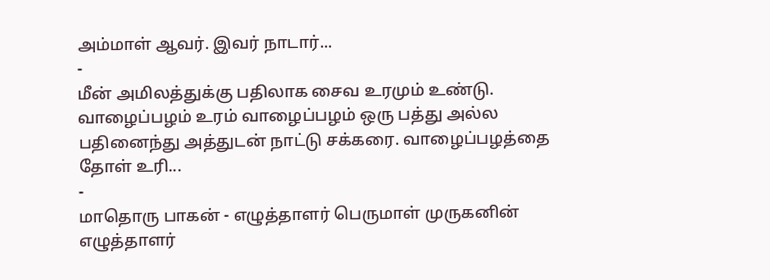அம்மாள் ஆவர். இவர் நாடார்...
-
மீன் அமிலத்துக்கு பதிலாக சைவ உரமும் உண்டு. வாழைப்பழம் உரம் வாழைப்பழம் ஒரு பத்து அல்ல பதினைந்து அத்துடன் நாட்டு சக்கரை. வாழைப்பழத்தை தோள் உரி...
-
மாதொரு பாகன் - எழுத்தாளர் பெருமாள் முருகனின் எழுத்தாளர்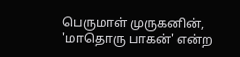பெருமாள் முருகனின், 'மாதொரு பாகன்' என்ற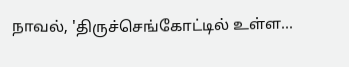நாவல், 'திருச்செங்கோட்டில் உள்ள...